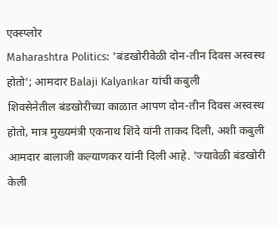एक्स्प्लोर
Maharashtra Politics: 'बंडखोरीवेळी दोन-तीन दिवस अस्वस्थ होतो'; आमदार Balaji Kalyankar यांची कबुली
शिवसेनेतील बंडखोरीच्या काळात आपण दोन-तीन दिवस अस्वस्थ होतो, मात्र मुख्यमंत्री एकनाथ शिंदे यांनी ताकद दिली, अशी कबुली आमदार बालाजी कल्याणकर यांनी दिली आहे. 'ज्यावेळी बंडखोरी केली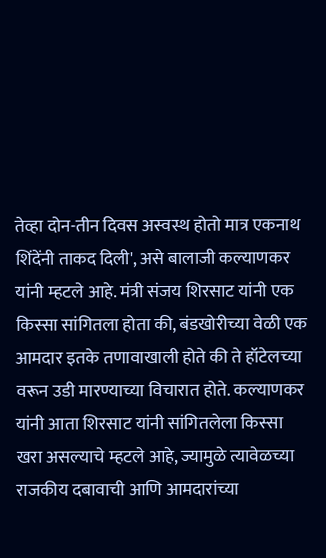तेव्हा दोन-तीन दिवस अस्वस्थ होतो मात्र एकनाथ शिंदेंनी ताकद दिली', असे बालाजी कल्याणकर यांनी म्हटले आहे. मंत्री संजय शिरसाट यांनी एक किस्सा सांगितला होता की, बंडखोरीच्या वेळी एक आमदार इतके तणावाखाली होते की ते हॉटेलच्या वरून उडी मारण्याच्या विचारात होते. कल्याणकर यांनी आता शिरसाट यांनी सांगितलेला किस्सा खरा असल्याचे म्हटले आहे, ज्यामुळे त्यावेळच्या राजकीय दबावाची आणि आमदारांच्या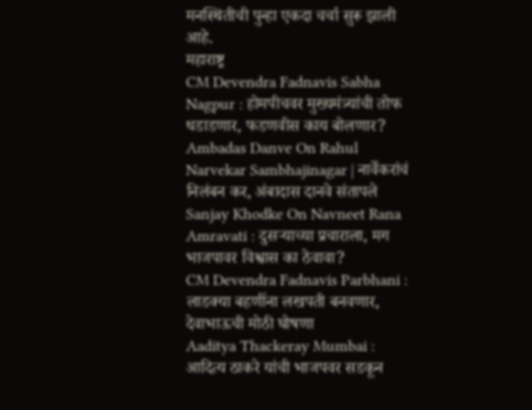मनस्थितीची पुन्हा एकदा चर्चा सुरू झाली आहे.
महाराष्ट्र
CM Devendra Fadnavis Sabha Nagpur : होमपीचवर मुख्यमंत्र्यांची तोफ धडाडणार, फडणवीस काय बोलणार?
Ambadas Danve On Rahul Narvekar Sambhajinagar | नार्वेकरांचं निलंबन कर, अंबादास दानवे संतापले
Sanjay Khodke On Navneet Rana Amravati : दुसऱ्याच्या प्रचाराला, मग भाजपावर विश्वास का ठेवावा?
CM Devendra Fadnavis Parbhani : लाडक्या बहणींना लखपती बनवणार, देवाभाऊची मोठी घोषणा
Aaditya Thackeray Mumbai : आदित्य ठाकरे यांची भाजपवर सडकून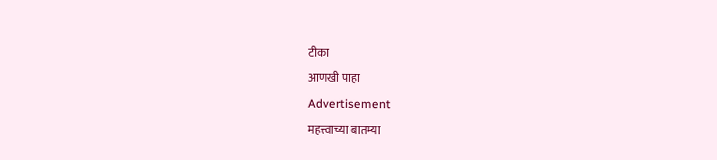टीका
आणखी पाहा
Advertisement
महत्त्वाच्या बातम्या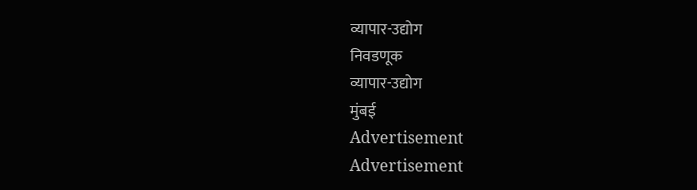व्यापार-उद्योग
निवडणूक
व्यापार-उद्योग
मुंबई
Advertisement
Advertisement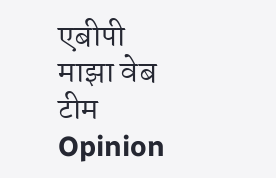एबीपी माझा वेब टीम
Opinion